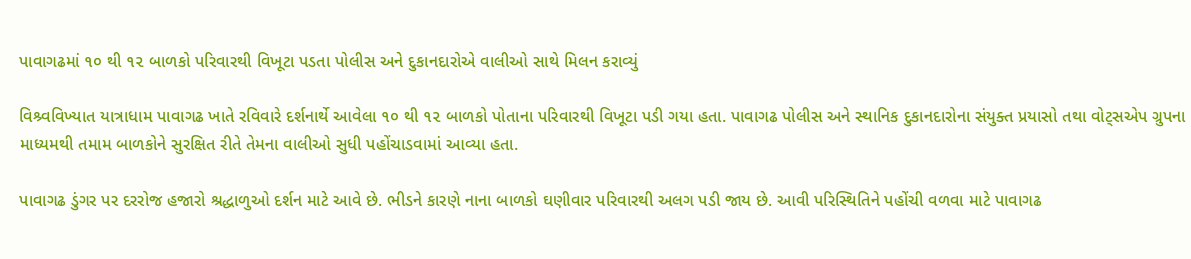પાવાગઢમાં ૧૦ થી ૧૨ બાળકો પરિવારથી વિખૂટા પડતા પોલીસ અને દુકાનદારોએ વાલીઓ સાથે મિલન કરાવ્યું

વિશ્ર્વવિખ્યાત યાત્રાધામ પાવાગઢ ખાતે રવિવારે દર્શનાર્થે આવેલા ૧૦ થી ૧૨ બાળકો પોતાના પરિવારથી વિખૂટા પડી ગયા હતા. પાવાગઢ પોલીસ અને સ્થાનિક દુકાનદારોના સંયુક્ત પ્રયાસો તથા વોટ્સએપ ગ્રુપના માધ્યમથી તમામ બાળકોને સુરક્ષિત રીતે તેમના વાલીઓ સુધી પહોંચાડવામાં આવ્યા હતા.

પાવાગઢ ડુંગર પર દરરોજ હજારો શ્રદ્ધાળુઓ દર્શન માટે આવે છે. ભીડને કારણે નાના બાળકો ઘણીવાર પરિવારથી અલગ પડી જાય છે. આવી પરિસ્થિતિને પહોંચી વળવા માટે પાવાગઢ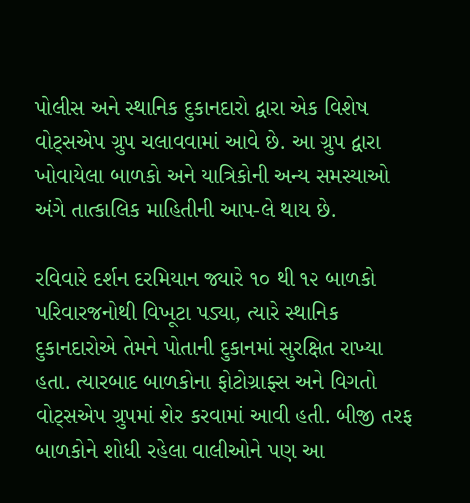પોલીસ અને સ્થાનિક દુકાનદારો દ્વારા એક વિશેષ વોટ્સએપ ગ્રુપ ચલાવવામાં આવે છે. આ ગ્રુપ દ્વારા ખોવાયેલા બાળકો અને યાત્રિકોની અન્ય સમસ્યાઓ અંગે તાત્કાલિક માહિતીની આપ-લે થાય છે.

રવિવારે દર્શન દરમિયાન જ્યારે ૧૦ થી ૧૨ બાળકો પરિવારજનોથી વિખૂટા પડ્યા, ત્યારે સ્થાનિક દુકાનદારોએ તેમને પોતાની દુકાનમાં સુરક્ષિત રાખ્યા હતા. ત્યારબાદ બાળકોના ફોટોગ્રાફ્સ અને વિગતો વોટ્સએપ ગ્રુપમાં શેર કરવામાં આવી હતી. બીજી તરફ બાળકોને શોધી રહેલા વાલીઓને પણ આ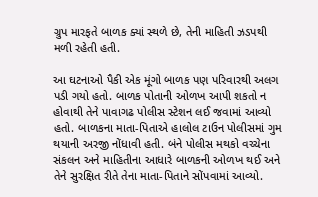ગ્રુપ મારફતે બાળક ક્યાં સ્થળે છે, તેની માહિતી ઝડપથી મળી રહેતી હતી.

આ ઘટનાઓ પૈકી એક મૂંગો બાળક પણ પરિવારથી અલગ પડી ગયો હતો. બાળક પોતાની ઓળખ આપી શકતો ન હોવાથી તેને પાવાગઢ પોલીસ સ્ટેશન લઈ જવામાં આવ્યો હતો. બાળકના માતા-પિતાએ હાલોલ ટાઉન પોલીસમાં ગુમ થયાની અરજી નોંધાવી હતી. બંને પોલીસ મથકો વચ્ચેના સંકલન અને માહિતીના આધારે બાળકની ઓળખ થઈ અને તેને સુરક્ષિત રીતે તેના માતા-પિતાને સોંપવામાં આવ્યો.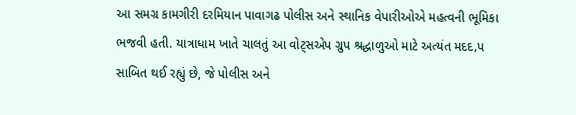આ સમગ્ર કામગીરી દરમિયાન પાવાગઢ પોલીસ અને સ્થાનિક વેપારીઓએ મહત્વની ભૂમિકા ભજવી હતી. યાત્રાધામ ખાતે ચાલતું આ વોટ્સએપ ગ્રુપ શ્રદ્ધાળુઓ માટે અત્યંત મદદ‚પ સાબિત થઈ રહ્યું છે, જે પોલીસ અને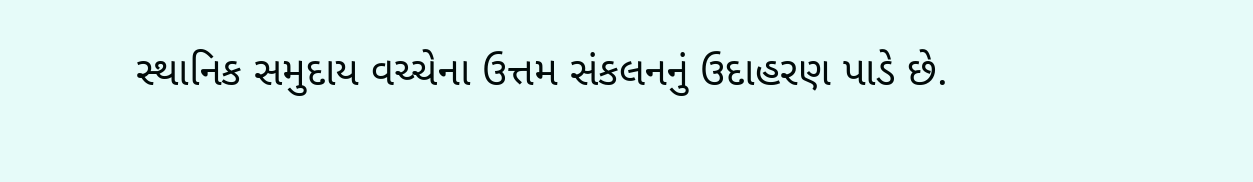સ્થાનિક સમુદાય વચ્ચેના ઉત્તમ સંકલનનું ઉદાહરણ પાડે છે.